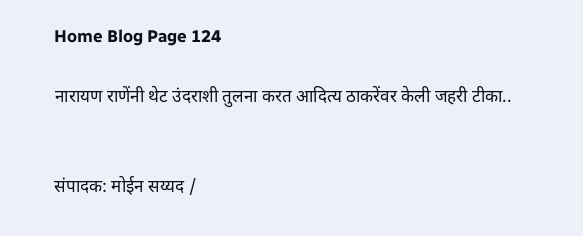Home Blog Page 124

नारायण राणेंनी थेट उंदराशी तुलना करत आदित्य ठाकरेंवर केली जहरी टीका..


संपादक: मोईन सय्यद /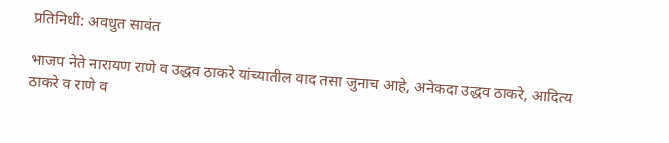प्रतिनिधी: अवधुत सावंत

भाजप नेते नारायण राणे व उद्धव ठाकरे यांच्यातील वाद तसा जुनाच आहे, अनेकदा उद्धव ठाकरे, आदित्य ठाकरे व राणे व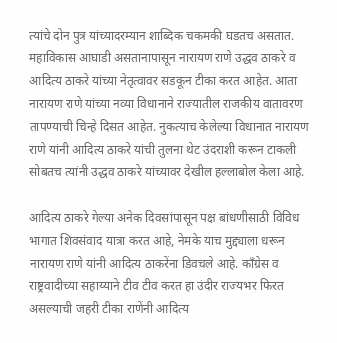त्यांचे दोन पुत्र यांच्यादरम्यान शाब्दिक चकमकी घडतच असतात. महाविकास आघाडी असतानापासून नारायण राणे उद्धव ठाकरे व आदित्य ठाकरे यांच्या नेतृत्वावर सडकून टीका करत आहेत. आता नारायण राणे यांच्या नव्या विधानाने राज्यातील राजकीय वातावरण तापण्याची चिन्हे दिसत आहेत. नुकत्याच केलेल्या विधानात नारायण राणे यांनी आदित्य ठाकरे यांची तुलना थेट उंदराशी करून टाकली सोबतच त्यांनी उद्धव ठाकरे यांच्यावर देखील हल्लाबोल केला आहे.

आदित्य ठाकरे गेल्या अनेक दिवसांपासून पक्ष बांधणीसाठी विविध भागात शिवसंवाद यात्रा करत आहे, नेमके याच मुद्द्याला धरून नारायण राणे यांनी आदित्य ठाकरेंना डिवचले आहे. काँग्रेस व राष्ट्रवादीच्या सहाय्याने टीव टीव करत हा उंदीर राज्यभर फिरत असल्याची जहरी टीका राणेंनी आदित्य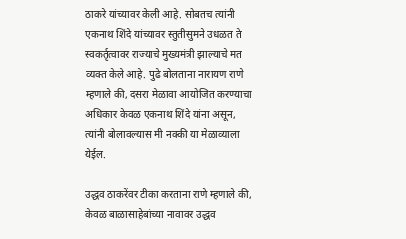ठाकरे यांच्यावर केली आहे. सोबतच त्यांनी एकनाथ शिंदे यांच्यावर स्तुतीसुमने उधळत ते स्वकर्तृत्वावर राज्याचे मुख्यमंत्री झाल्याचे मत व्यक्त केले आहे. पुढे बोलताना नारायण राणे म्हणाले की, दसरा मेळावा आयोजित करण्याचा अधिकार केवळ एकनाथ शिंदे यांना असून, त्यांनी बोलावल्यास मी नक्की या मेळाव्याला येईल.

उद्धव ठाकरेंवर टीका करताना राणे म्हणाले की, केवळ बाळासाहेबांच्या नावावर उद्धव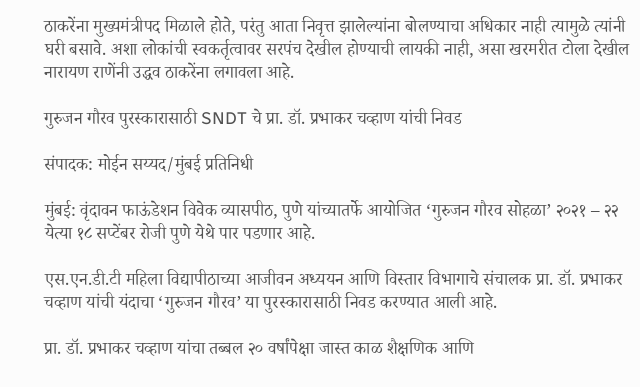ठाकरेंना मुख्यमंत्रीपद मिळाले होते, परंतु आता निवृत्त झालेल्यांना बोलण्याचा अधिकार नाही त्यामुळे त्यांनी घरी बसावे. अशा लोकांची स्वकर्तृत्वावर सरपंच देखील होण्याची लायकी नाही, असा खरमरीत टोला देखील नारायण राणेंनी उद्धव ठाकरेंना लगावला आहे.

गुरुजन गौरव पुरस्कारासाठी SNDT चे प्रा. डॉ. प्रभाकर चव्हाण यांची निवड

संपादक: मोईन सय्यद/मुंबई प्रतिनिधी

मुंबई: वृंदावन फाऊंडेशन विवेक व्यासपीठ, पुणे यांच्यातर्फे आयोजित ‘गुरुजन गौरव सोहळा’ २०२१ – २२ येत्या १८ सप्टेंबर रोजी पुणे येथे पार पडणार आहे.

एस.एन.डी.टी महिला विद्यापीठाच्या आजीवन अध्ययन आणि विस्तार विभागाचे संचालक प्रा. डॉ. प्रभाकर चव्हाण यांची यंदाचा ‘गुरुजन गौरव’ या पुरस्कारासाठी निवड करण्यात आली आहे.

प्रा. डॉ. प्रभाकर चव्हाण यांचा तब्बल २० वर्षांपेक्षा जास्त काळ शैक्षणिक आणि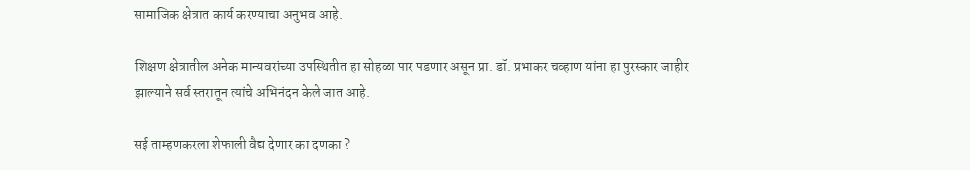सामाजिक क्षेत्रात कार्य करण्याचा अनुभव आहे.

शिक्षण क्षेत्रातील अनेक मान्यवरांच्या उपस्थितीत हा सोहळा पार पडणार असून प्रा. डॉ. प्रभाकर चव्हाण यांना हा पुरस्कार जाहीर झाल्याने सर्व स्तरातून त्यांचे अभिनंदन केले जात आहे.

सई ताम्हणकरला शेफाली वैद्य देणार का दणका ?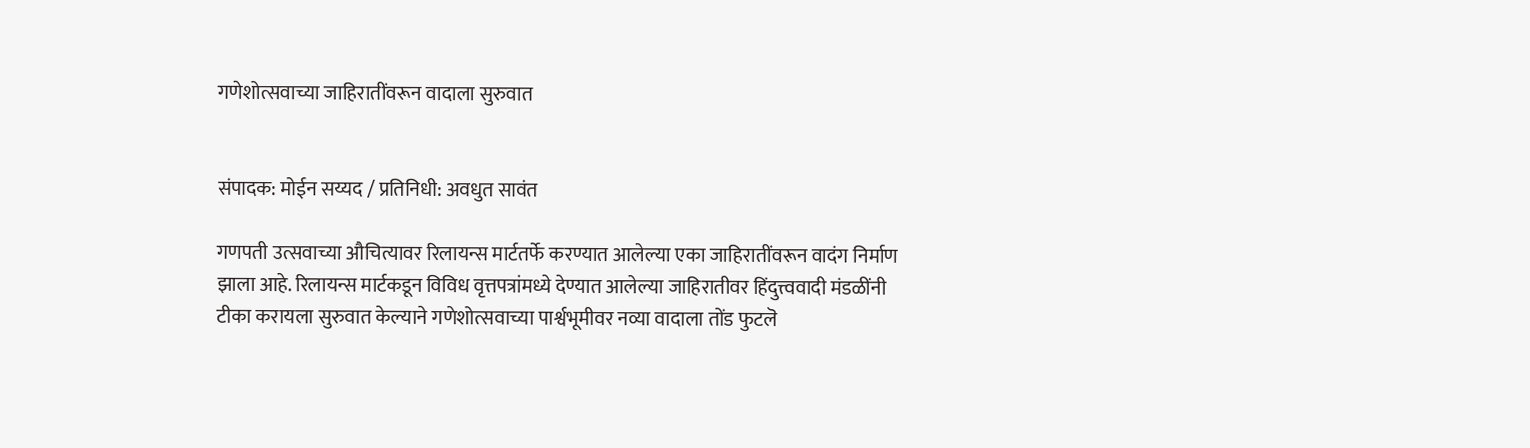गणेशोत्सवाच्या जाहिरातींवरून वादाला सुरुवात


संपादक: मोईन सय्यद / प्रतिनिधी: अवधुत सावंत

गणपती उत्सवाच्या औचित्यावर रिलायन्स मार्टतर्फे करण्यात आलेल्या एका जाहिरातींवरून वादंग निर्माण झाला आहे. रिलायन्स मार्टकडून विविध वृत्तपत्रांमध्ये देण्यात आलेल्या जाहिरातीवर हिंदुत्त्ववादी मंडळींनी टीका करायला सुरुवात केल्याने गणेशोत्सवाच्या पार्श्वभूमीवर नव्या वादाला तोंड फुटलॆ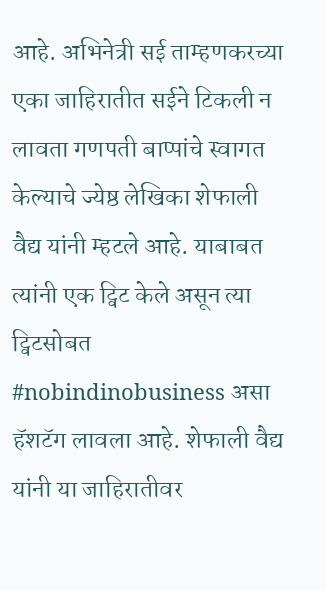आहे. अभिनेत्री सई ताम्हणकरच्या एका जाहिरातीत सईने टिकली न लावता गणपती बाप्पांचे स्वागत केल्याचे ज्येष्ठ लेखिका शेफाली वैद्य यांनी म्हटले आहे. याबाबत त्यांनी एक ट्विट केले असून त्या ट्विटसोबत #nobindinobusiness असा हॅशटॅग लावला आहे. शेफाली वैद्य यांनी या जाहिरातीवर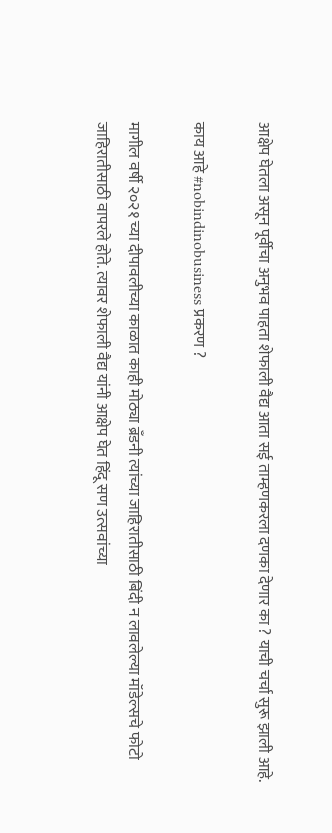आक्षेप घेतला असून पूर्वीचा अनुभव पाहता शेफाली वैद्य आता सई ताम्हणकरला दणका देणार का ? याची चर्चा सुरू झाली आहे.

काय आहे #nobindinobusiness प्रकरण ?

मागील वर्षी २०२१ च्या दीपावलीच्या काळात काही मोठ्या ब्रँडनी त्यांच्या जाहिरातीसाठी बिंदी न लावलेल्या मॉडेल्सचे फोटो जाहिरातीसाठी वापरले होते. त्यावर शेफाली वैद्य यांनी आक्षेप घेत हिंदू सण उत्सवांच्या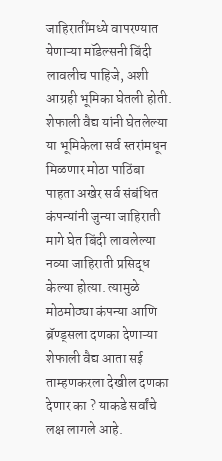जाहिरातींमध्ये वापरण्यात येणाऱ्या मॉडेल्सनी बिंदी लावलीच पाहिजे, अशी आग्रही भूमिका घेतली होती. शेफाली वैद्य यांनी घेतलेल्या या भूमिकेला सर्व स्तरांमधून मिळणार मोठा पाठिंबा पाहता अखेर सर्व संबंधित कंपन्यांनी जुन्या जाहिराती मागे घेत बिंदी लावलेल्या नव्या जाहिराती प्रसिद्ध केल्या होत्या. त्यामुळे मोठमोठ्या कंपन्या आणि ब्रॅण्ड्सला दणका देणाऱ्या शेफाली वैद्य आता सई ताम्हणकरला देखील दणका देणार का ? याकडे सर्वांचे लक्ष लागले आहे.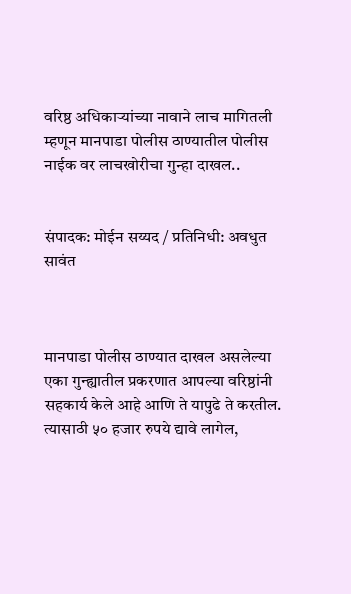वरिष्ठ अधिकाऱ्यांच्या नावाने लाच मागितली म्हणून मानपाडा पोलीस ठाण्यातील पोलीस नाईक वर लाचखोरीचा गुन्हा दाखल..


संपादक: मोईन सय्यद / प्रतिनिधी: अवधुत सावंत



मानपाडा पोलीस ठाण्यात दाखल असलेल्या एका गुन्ह्यातील प्रकरणात आपल्या वरिष्ठांनी सहकार्य केले आहे आणि ते यापुढे ते करतील. त्यासाठी ५० हजार रुपये द्यावे लागेल,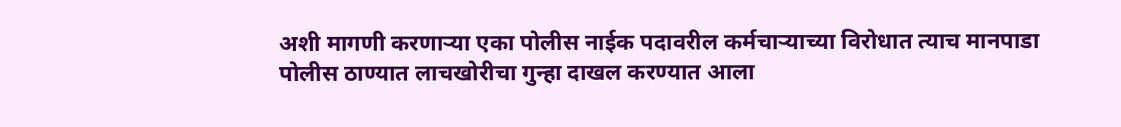अशी मागणी करणाऱ्या एका पोलीस नाईक पदावरील कर्मचाऱ्याच्या विरोधात त्याच मानपाडा पोलीस ठाण्यात लाचखोरीचा गुन्हा दाखल करण्यात आला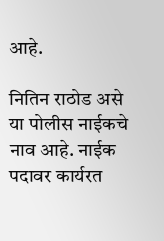आहे.

नितिन राठोड असे या पोलीस नाईकचे नाव आहे. नाईक पदावर कार्यरत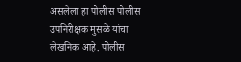असलेला हा पोलीस पोलीस उपनिरीक्षक मुसळे यांचा लेखनिक आहे. पोलीस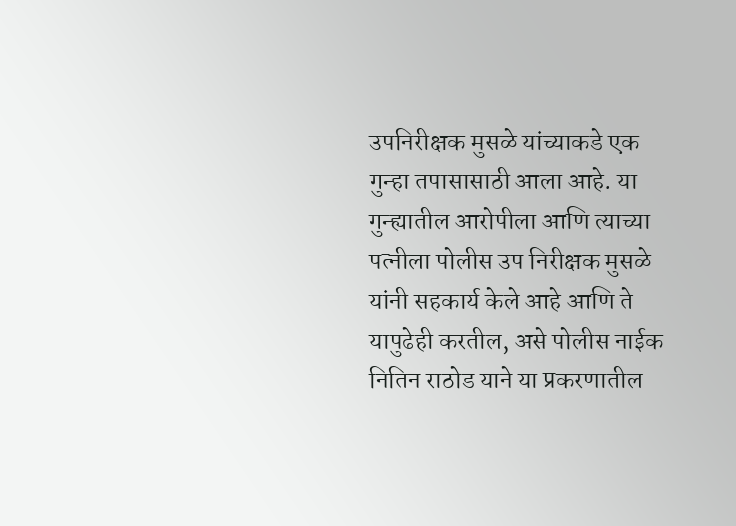उपनिरीक्षक मुसळे यांच्याकडे एक गुन्हा तपासासाठी आला आहे. या गुन्ह्यातील आरोपीला आणि त्याच्या पत्नीला पोलीस उप निरीक्षक मुसळे यांनी सहकार्य केले आहे आणि ते यापुढेही करतील, असे पोलीस नाईक नितिन राठोड याने या प्रकरणातील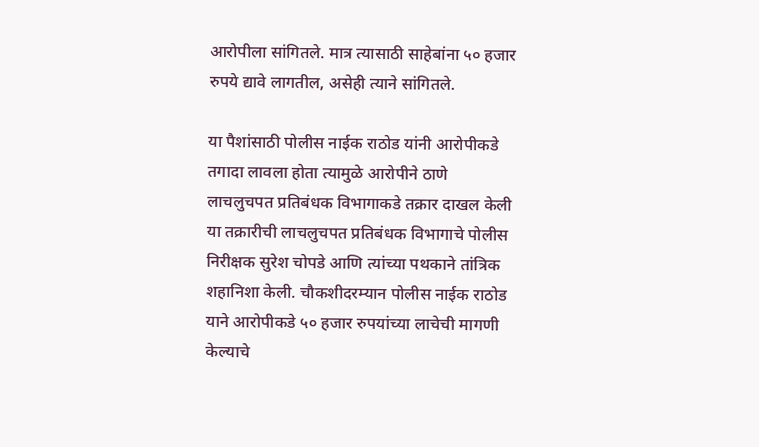आरोपीला सांगितले. मात्र त्यासाठी साहेबांना ५० हजार रुपये द्यावे लागतील, असेही त्याने सांगितले.

या पैशांसाठी पोलीस नाईक राठोड यांनी आरोपीकडे तगादा लावला होता त्यामुळे आरोपीने ठाणे लाचलुचपत प्रतिबंधक विभागाकडे तक्रार दाखल केली या तक्रारीची लाचलुचपत प्रतिबंधक विभागाचे पोलीस निरीक्षक सुरेश चोपडे आणि त्यांच्या पथकाने तांत्रिक शहानिशा केली. चौकशीदरम्यान पोलीस नाईक राठोड याने आरोपीकडे ५० हजार रुपयांच्या लाचेची मागणी केल्याचे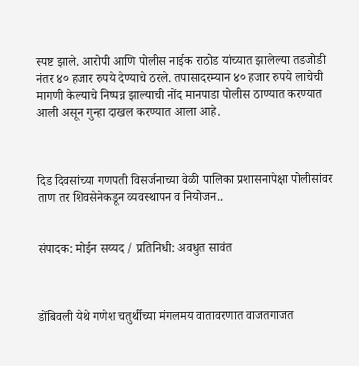स्पष्ट झाले. आरोपी आणि पोलीस नाईक राठोड यांच्यात झालेल्या तडजोडी नंतर ४० हजार रुपये देण्याचे ठरले. तपासादरम्यान ४० हजार रुपये लाचेची मागणी केल्याचे निष्पन्न झाल्याची नोंद मानपाडा पोलीस ठाण्यात करण्यात आली असून गुन्हा दाखल करण्यात आला आहे.



दिड दिवसांच्या गणपती विसर्जनाच्या वेळी पालिका प्रशासनापेक्षा पोलीसांवर ताण तर शिवसेनेकडून व्यवस्थापन व नियोजन..


संपादक: मोईन सय्यद / प्रतिनिधी: अवधुत सावंत



डोंबिवली येथे गणेश चतुर्थीच्या मंगलमय वातावरणात वाजतगाजत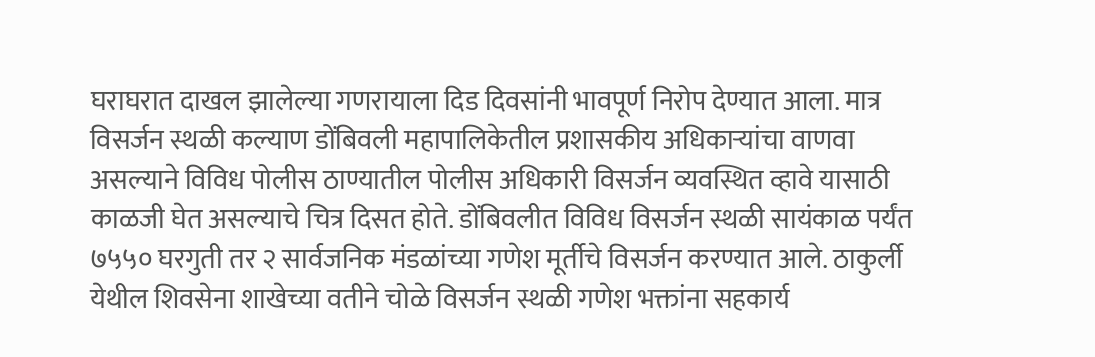घराघरात दाखल झालेल्या गणरायाला दिड दिवसांनी भावपूर्ण निरोप देण्यात आला. मात्र विसर्जन स्थळी कल्याण डोंबिवली महापालिकेतील प्रशासकीय अधिकाऱ्यांचा वाणवा असल्याने विविध पोलीस ठाण्यातील पोलीस अधिकारी विसर्जन व्यवस्थित व्हावे यासाठी काळजी घेत असल्याचे चित्र दिसत होते. डोंबिवलीत विविध विसर्जन स्थळी सायंकाळ पर्यंत ७५५० घरगुती तर २ सार्वजनिक मंडळांच्या गणेश मूर्तीचे विसर्जन करण्यात आले. ठाकुर्ली येथील शिवसेना शाखेच्या वतीने चोळे विसर्जन स्थळी गणेश भक्तांना सहकार्य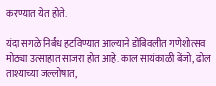करण्यात येत होते.

यंदा सगळे निर्बंध हटविण्यात आल्याने डोंबिवलीत गणेशोत्सव मोठ्या उत्साहात साजरा होत आहे. काल सायंकाळी बेंजो, ढोल ताश्याच्या जल्लोषात,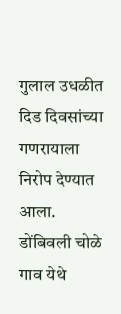गुलाल उधळीत दिड दिवसांच्या गणरायाला निरोप देण्यात आला. डोंबिवली चोळे गाव येथे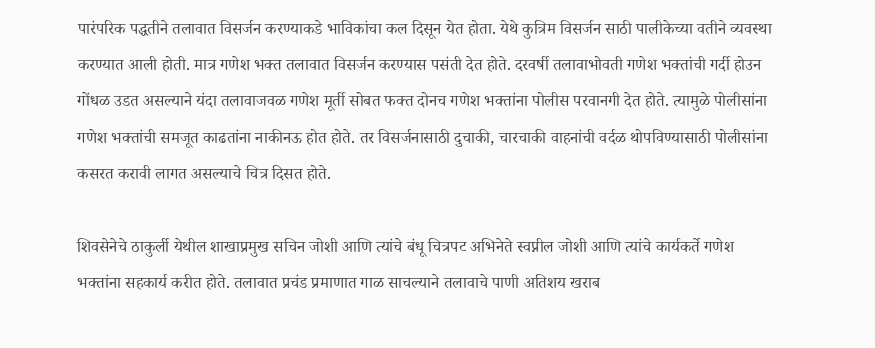पारंपरिक पद्धतीने तलावात विसर्जन करण्याकडे भाविकांचा कल दिसून येत होता. येथे कुत्रिम विसर्जन साठी पालीकेच्या वतीने व्यवस्था करण्यात आली होती. मात्र गणेश भक्त तलावात विसर्जन करण्यास पसंती देत होते. दरवर्षी तलावाभोवती गणेश भक्तांची गर्दी होउन गोंधळ उडत असल्याने यंदा तलावाजवळ गणेश मूर्ती सोबत फक्त दोनच गणेश भक्तांना पोलीस परवानगी देत होते. त्यामुळे पोलीसांना गणेश भक्तांची समजूत काढतांना नाकीनऊ होत होते. तर विसर्जनासाठी दुचाकी, चारचाकी वाहनांची वर्दळ थोपविण्यासाठी पोलीसांना कसरत करावी लागत असल्याचे चित्र दिसत होते.

शिवसेनेचे ठाकुर्ली येथील शाखाप्रमुख सचिन जोशी आणि त्यांचे बंधू चित्रपट अभिनेते स्वप्नील जोशी आणि त्यांचे कार्यकर्ते गणेश भक्तांना सहकार्य करीत होते. तलावात प्रचंड प्रमाणात गाळ साचल्याने तलावाचे पाणी अतिशय खराब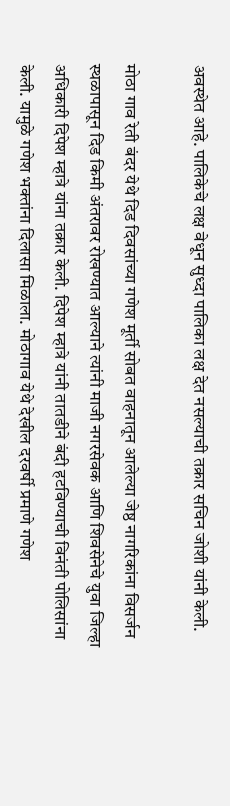अवस्थेत आहे. पालिकेचे लक्ष वेधून सुध्दा पालिका लक्ष देत नसल्याची तक्रार सचिन जोशी यांनी केली.

मोठा गाव रेती बंदर येथे दिड दिवसांच्या गणेश मूर्ती सोबत वाहनातून आलेल्या जेष्ठ नागरिकांना विसर्जन स्थळापासून दिड किमी अंतरावर रोखण्यात आल्याने त्यांनी माजी नगरसेवक आणि शिवसेनेचे युवा जिल्हा अधिकारी दिपेश म्हात्रे यांना तक्रार केली. दिपेश म्हात्रे यांनी तातडीने बंदी हटविण्याची विनंती पोलिसांना केली. यामुळे गणेश भक्तांना दिलासा मिळाला. मोठागाव येथे देखील दरवर्षी प्रमाणे गणेश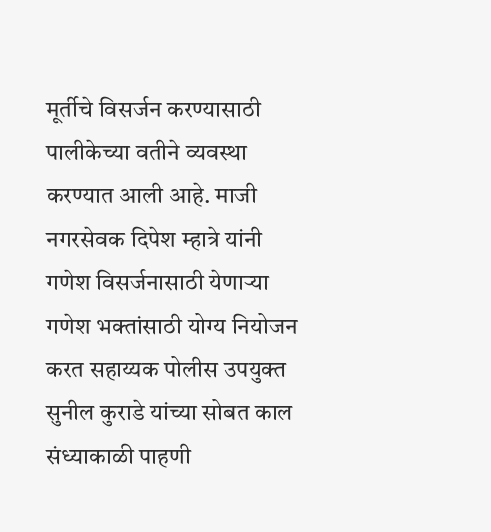मूर्तीचे विसर्जन करण्यासाठी पालीकेच्या वतीने व्यवस्था करण्यात आली आहे. माजी नगरसेवक दिपेश म्हात्रे यांनी गणेश विसर्जनासाठी येणाऱ्या गणेश भक्तांसाठी योग्य नियोजन करत सहाय्यक पोलीस उपयुक्त सुनील कुराडे यांच्या सोबत काल संध्याकाळी पाहणी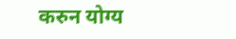करुन योग्य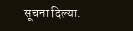सूचना दिल्या.